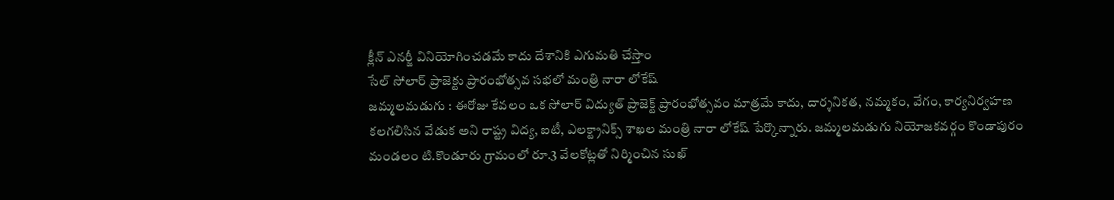క్లీన్ ఎనర్జీ వినియోగించడమే కాదు దేశానికి ఎగుమతి చేస్తాం
సేల్ సోలార్ ప్రాజెక్టు ప్రారంభోత్సవ సభలో మంత్రి నారా లోకేష్
జమ్మలమడుగు : ఈరోజు కేవలం ఒక సోలార్ విద్యుత్ ప్రాజెక్ట్ ప్రారంభోత్సవం మాత్రమే కాదు, దార్శనికత, నమ్మకం, వేగం, కార్యనిర్వహణ కలగలిసిన వేడుక అని రాష్ట్ర విద్య, ఐటీ, ఎలక్ట్రానిక్స్ శాఖల మంత్రి నారా లోకేష్ పేర్కొన్నారు. జమ్మలమడుగు నియోజకవర్గం కొండాపురం మండలం టి.కొండూరు గ్రామంలో రూ.3 వేలకోట్లతో నిర్మించిన సుఖ్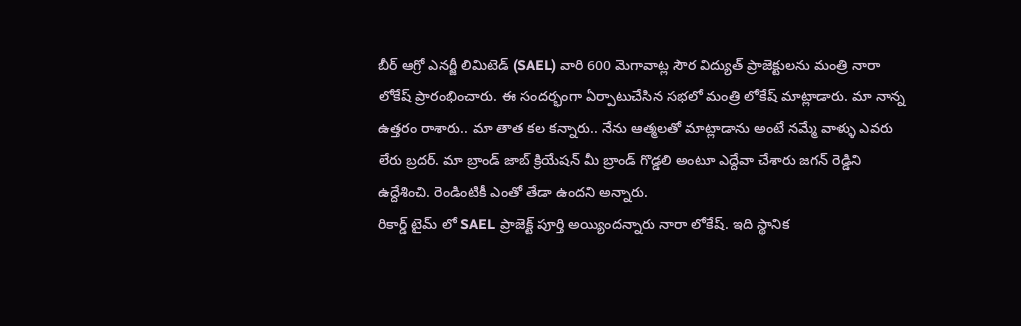బీర్ ఆగ్రో ఎనర్జీ లిమిటెడ్ (SAEL) వారి 600 మెగావాట్ల సౌర విద్యుత్ ప్రాజెక్టులను మంత్రి నారా లోకేష్ ప్రారంభించారు. ఈ సందర్భంగా ఏర్పాటుచేసిన సభలో మంత్రి లోకేష్ మాట్లాడారు. మా నాన్న ఉత్తరం రాశారు.. మా తాత కల కన్నారు.. నేను ఆత్మలతో మాట్లాడాను అంటే నమ్మే వాళ్ళు ఎవరు లేరు బ్రదర్. మా బ్రాండ్ జాబ్ క్రియేషన్ మీ బ్రాండ్ గొడ్డలి అంటూ ఎద్దేవా చేశారు జగన్ రెడ్డిని ఉద్దేశించి. రెండింటికీ ఎంతో తేడా ఉందని అన్నారు.
రికార్డ్ టైమ్ లో SAEL ప్రాజెక్ట్ పూర్తి అయ్యిందన్నారు నారా లోకేష్. ఇది స్థానిక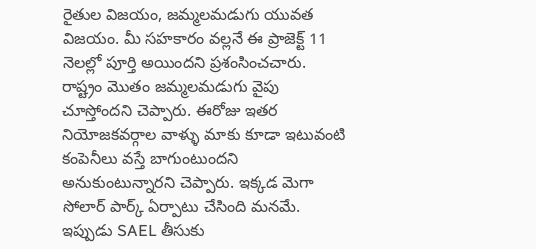రైతుల విజయం, జమ్మలమడుగు యువత విజయం. మీ సహకారం వల్లనే ఈ ప్రాజెక్ట్ 11 నెలల్లో పూర్తి అయిందని ప్రశంసించచారు. రాష్ట్రం మొతం జమ్మలమడుగు వైపు చూస్తోందని చెప్పారు. ఈరోజు ఇతర నియోజకవర్గాల వాళ్ళు మాకు కూడా ఇటువంటి కంపెనీలు వస్తే బాగుంటుందని అనుకుంటున్నారని చెప్పారు. ఇక్కడ మెగా సోలార్ పార్క్ ఏర్పాటు చేసింది మనమే. ఇప్పుడు SAEL తీసుకు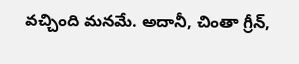వచ్చింది మనమే. అదానీ, చింతా గ్రీన్,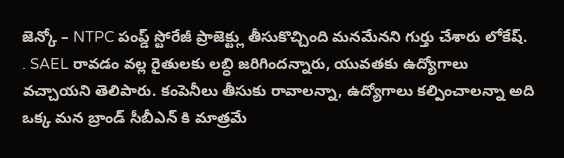జెన్కో – NTPC పంప్డ్ స్టోరేజీ ప్రాజెక్ట్లు తీసుకొచ్చింది మనమేనని గుర్తు చేశారు లోకేష్. . SAEL రావడం వల్ల రైతులకు లబ్ధి జరిగిందన్నారు, యువతకు ఉద్యోగాలు వచ్చాయని తెలిపారు. కంపెనీలు తీసుకు రావాలన్నా, ఉద్యోగాలు కల్పించాలన్నా అది ఒక్క మన బ్రాండ్ సీబీఎన్ కి మాత్రమే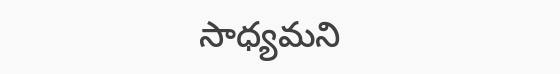సాధ్యమని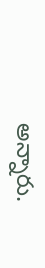అన్నారు.